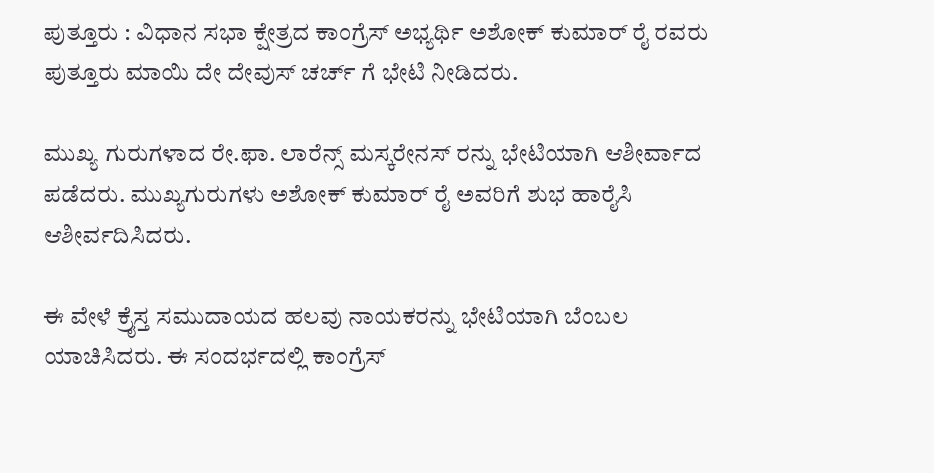ಪುತ್ತೂರು : ವಿಧಾನ ಸಭಾ ಕ್ಷೇತ್ರದ ಕಾಂಗ್ರೆಸ್ ಅಭ್ಯರ್ಥಿ ಅಶೋಕ್ ಕುಮಾರ್ ರೈ ರವರು ಪುತ್ತೂರು ಮಾಯಿ ದೇ ದೇವುಸ್ ಚರ್ಚ್ ಗೆ ಭೇಟಿ ನೀಡಿದರು.

ಮುಖ್ಯ ಗುರುಗಳಾದ ರೇ.ಫಾ. ಲಾರೆನ್ಸ್ ಮಸ್ಕರೇನಸ್ ರನ್ನು ಭೇಟಿಯಾಗಿ ಆಶೀರ್ವಾದ ಪಡೆದರು. ಮುಖ್ಯಗುರುಗಳು ಅಶೋಕ್ ಕುಮಾರ್ ರೈ ಅವರಿಗೆ ಶುಭ ಹಾರೈಸಿ ಆಶೀರ್ವದಿಸಿದರು.

ಈ ವೇಳೆ ಕ್ರೈಸ್ತ ಸಮುದಾಯದ ಹಲವು ನಾಯಕರನ್ನು ಭೇಟಿಯಾಗಿ ಬೆಂಬಲ ಯಾಚಿಸಿದರು. ಈ ಸಂದರ್ಭದಲ್ಲಿ ಕಾಂಗ್ರೆಸ್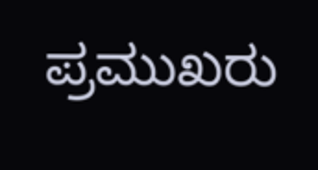ಪ್ರಮುಖರು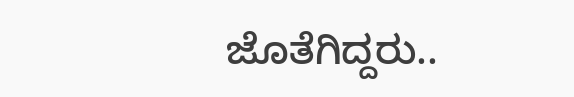ಜೊತೆಗಿದ್ದರು..